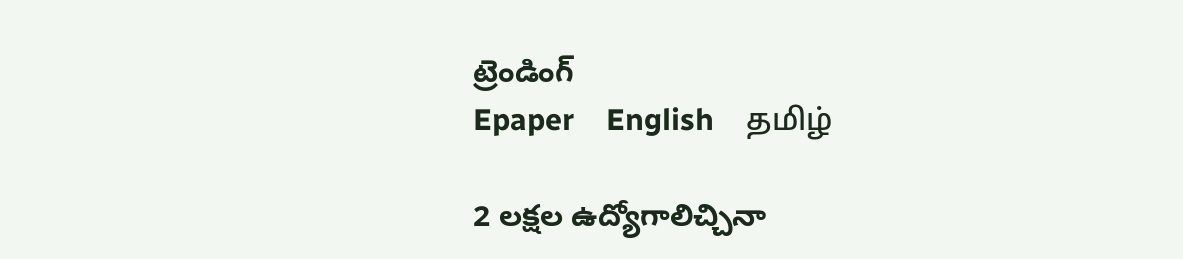ట్రెండింగ్
Epaper    English    தமிழ்

2 లక్షల ఉద్యోగాలిచ్చినా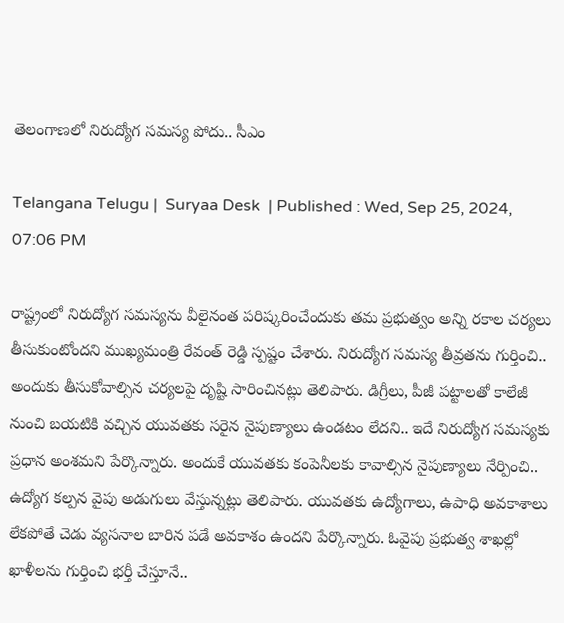తెలంగాణలో నిరుద్యోగ సమస్య పోదు.. సీఎం

Telangana Telugu |  Suryaa Desk  | Published : Wed, Sep 25, 2024, 07:06 PM

రాష్ట్రంలో నిరుద్యోగ సమస్యను వీలైనంత పరిష్కరించేందుకు తమ ప్రభుత్వం అన్ని రకాల చర్యలు తీసుకుంటోందని ముఖ్యమంత్రి రేవంత్ రెడ్డి స్పష్టం చేశారు. నిరుద్యోగ సమస్య తీవ్రతను గుర్తించి.. అందుకు తీసుకోవాల్సిన చర్యలపై దృష్టి సారించినట్లు తెలిపారు. డిగ్రీలు, పీజీ పట్టాలతో కాలేజీ నుంచి బయటికి వచ్చిన యువతకు సరైన నైపుణ్యాలు ఉండటం లేదని.. ఇదే నిరుద్యోగ సమస్యకు ప్రధాన అంశమని పేర్కొన్నారు. అందుకే యువతకు కంపెనీలకు కావాల్సిన నైపుణ్యాలు నేర్పించి.. ఉద్యోగ కల్పన వైపు అడుగులు వేస్తున్నట్లు తెలిపారు. యువతకు ఉద్యోగాలు, ఉపాధి అవకాశాలు లేకపోతే చెడు వ్యసనాల బారిన పడే అవకాశం ఉందని పేర్కొన్నారు. ఓవైపు ప్రభుత్వ శాఖల్లో ఖాళీలను గుర్తించి భర్తీ చేస్తూనే..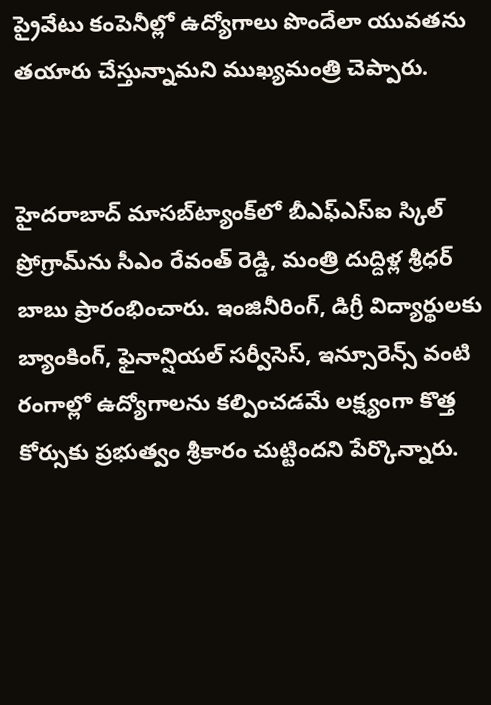ప్రైవేటు కంపెనీల్లో ఉద్యోగాలు పొందేలా యువతను తయారు చేస్తున్నామని ముఖ్యమంత్రి చెప్పారు.


హైదరాబాద్ మాసబ్‌ట్యాంక్‌లో బీఎఫ్‌ఎస్‌ఐ స్కిల్‌ ప్రోగ్రామ్‌ను సీఎం రేవంత్ రెడ్డి, మంత్రి దుద్దిళ్ల శ్రీధర్‌ బాబు ప్రారంభించారు. ఇంజినీరింగ్, డిగ్రీ విద్యార్థులకు బ్యాంకింగ్, ఫైనాన్షియల్‌ సర్వీసెస్, ఇన్సూరెన్స్‌ వంటి రంగాల్లో ఉద్యోగాలను కల్పించడమే లక్ష్యంగా కొత్త కోర్సుకు ప్రభుత్వం శ్రీకారం చుట్టిందని పేర్కొన్నారు.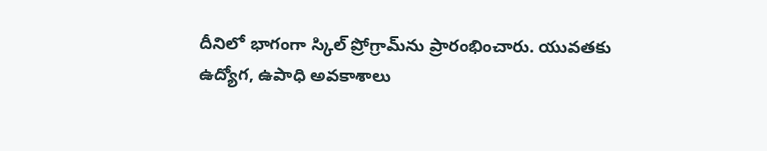దీనిలో భాగంగా స్కిల్‌ ప్రోగ్రామ్‌ను ప్రారంభించారు. యువతకు ఉద్యోగ, ఉపాధి అవకాశాలు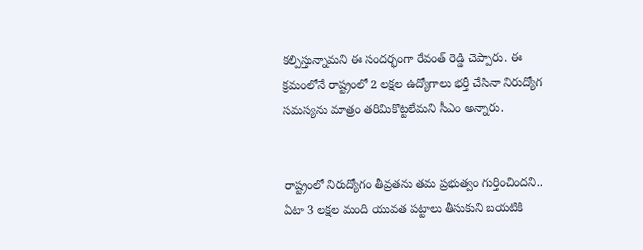కల్పిస్తున్నామని ఈ సందర్భంగా రేవంత్ రెడ్డి చెప్పారు. ఈ క్రమంలోనే రాష్ట్రంలో 2 లక్షల ఉద్యోగాలు భర్తీ చేసినా నిరుద్యోగ సమస్యను మాత్రం తరిమికొట్టలేమని సీఎం అన్నారు.


రాష్ట్రంలో నిరుద్యోగం తీవ్రతను తమ ప్రభుత్వం గుర్తించిందని.. ఏటా 3 లక్షల మంది యువత పట్టాలు తీసుకుని బయటికి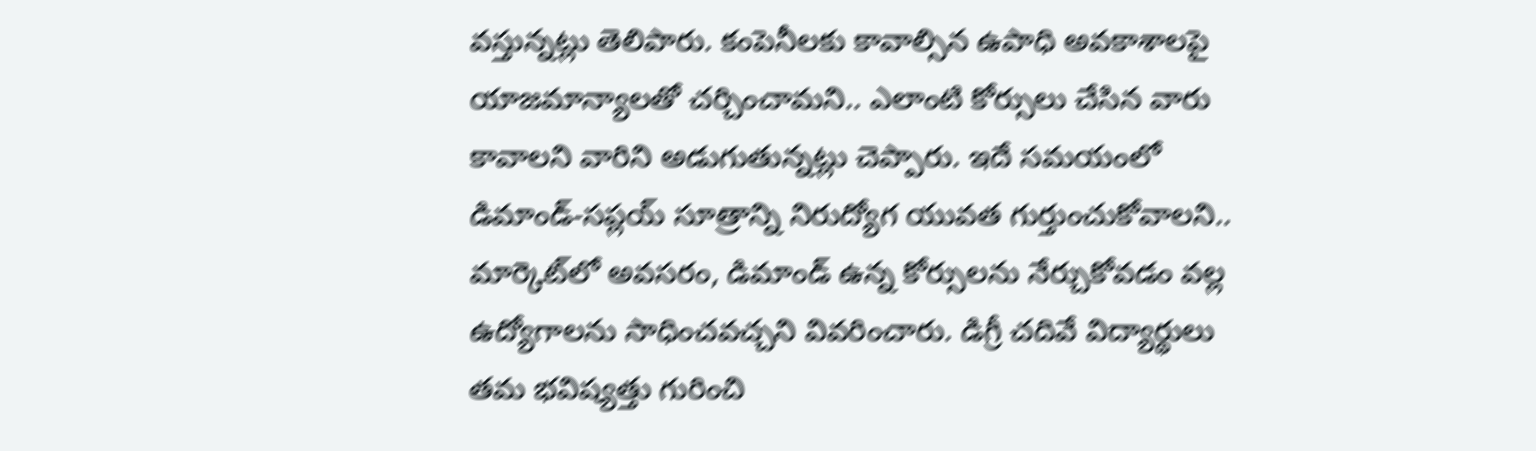వస్తున్నట్లు తెలిపారు. కంపెనీలకు కావాల్సిన ఉపాధి అవకాశాలపై యాజమాన్యాలతో చర్చించామని.. ఎలాంటి కోర్సులు చేసిన వారు కావాలని వారిని అడుగుతున్నట్లు చెప్పారు. ఇదే సమయంలో డిమాండ్‌-సప్లయ్‌ సూత్రాన్ని నిరుద్యోగ యువత గుర్తుంచుకోవాలని.. మార్కెట్‌లో అవసరం, డిమాండ్ ఉన్న కోర్సులను నేర్చుకోవడం వల్ల ఉద్యోగాలను సాధించవచ్చని వివరించారు. డిగ్రీ చదివే విద్యార్థులు తమ భవిష్యత్తు గురించి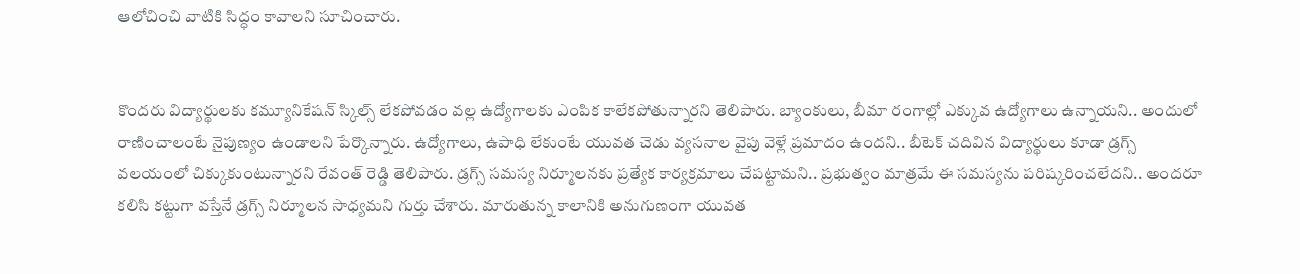ఆలోచించి వాటికి సిద్ధం కావాలని సూచించారు.


కొందరు విద్యార్థులకు కమ్యూనికేషన్‌ స్కిల్స్‌ లేకపోవడం వల్ల ఉద్యోగాలకు ఎంపిక కాలేకపోతున్నారని తెలిపారు. బ్యాంకులు, బీమా రంగాల్లో ఎక్కువ ఉద్యోగాలు ఉన్నాయని.. అందులో రాణించాలంటే నైపుణ్యం ఉండాలని పేర్కొన్నారు. ఉద్యోగాలు, ఉపాధి లేకుంటే యువత చెడు వ్యసనాల వైపు వెళ్లే ప్రమాదం ఉందని.. బీటెక్‌ చదివిన విద్యార్థులు కూడా డ్రగ్స్‌ వలయంలో చిక్కుకుంటున్నారని రేవంత్ రెడ్డి తెలిపారు. డ్రగ్స్ సమస్య నిర్మూలనకు ప్రత్యేక కార్యక్రమాలు చేపట్టామని.. ప్రభుత్వం మాత్రమే ఈ సమస్యను పరిష్కరించలేదని.. అందరూ కలిసి కట్టుగా వస్తేనే డ్రగ్స్‌ నిర్మూలన సాధ్యమని గుర్తు చేశారు. మారుతున్న కాలానికి అనుగుణంగా యువత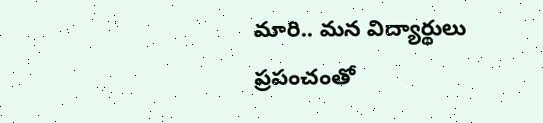మారి.. మన విద్యార్థులు ప్రపంచంతో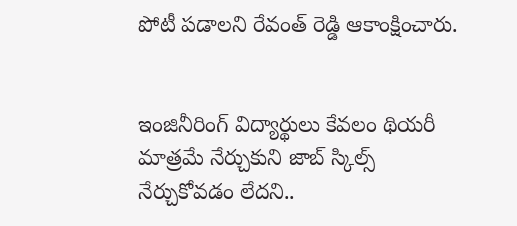పోటీ పడాలని రేవంత్‌ రెడ్డి ఆకాంక్షించారు.


ఇంజినీరింగ్‌ విద్యార్థులు కేవలం థియరీ మాత్రమే నేర్చుకుని జాబ్‌ స్కిల్స్‌ నేర్చుకోవడం లేదని..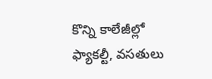కొన్ని కాలేజీల్లో ఫ్యాకల్టీ, వసతులు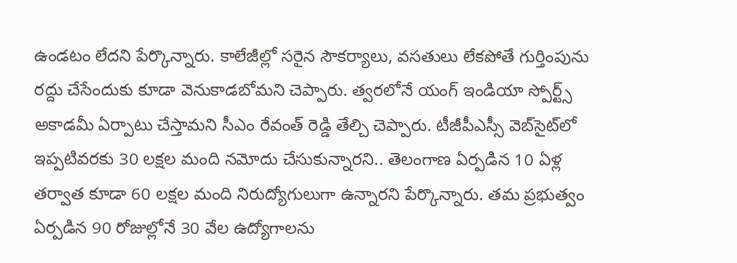ఉండటం లేదని పేర్కొన్నారు. కాలేజీల్లో సరైన సౌకర్యాలు, వసతులు లేకపోతే గుర్తింపును రద్దు చేసేందుకు కూడా వెనుకాడబోమని చెప్పారు. త్వరలోనే యంగ్‌ ఇండియా స్పోర్ట్స్‌ అకాడమీ ఏర్పాటు చేస్తామని సీఎం రేవంత్ రెడ్డి తేల్చి చెప్పారు. టీజీపీఎస్సీ వెబ్‌సైట్‌లో ఇప్పటివరకు 30 లక్షల మంది నమోదు చేసుకున్నారని.. తెలంగాణ ఏర్పడిన 10 ఏళ్ల తర్వాత కూడా 60 లక్షల మంది నిరుద్యోగులుగా ఉన్నారని పేర్కొన్నారు. తమ ప్రభుత్వం ఏర్పడిన 90 రోజుల్లోనే 30 వేల ఉద్యోగాలను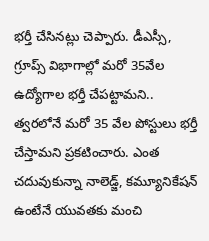భర్తీ చేసినట్లు చెప్పారు. డీఎస్సీ, గ్రూప్స్‌ విభాగాల్లో మరో 35వేల ఉద్యోగాల భర్తీ చేపట్టామని.. త్వరలోనే మరో 35 వేల పోస్టులు భర్తీ చేస్తామని ప్రకటించారు. ఎంత చదువుకున్నా నాలెడ్జ్‌, కమ్యూనికేషన్ ఉంటేనే యువతకు మంచి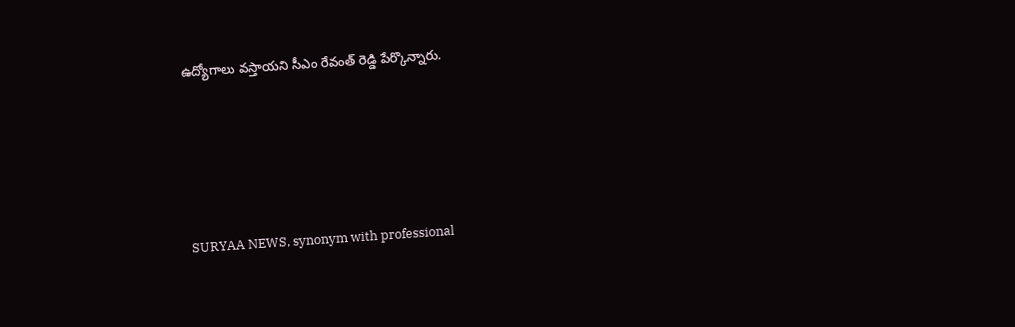ఉద్యోగాలు వస్తాయని సీఎం రేవంత్ రెడ్డి పేర్కొన్నారు.






SURYAA NEWS, synonym with professional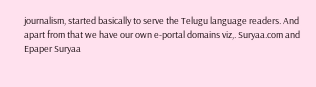journalism, started basically to serve the Telugu language readers. And apart from that we have our own e-portal domains viz,. Suryaa.com and Epaper Suryaa